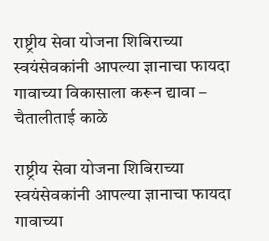राष्ट्रीय सेवा योजना शिबिराच्या स्वयंसेवकांनी आपल्या ज्ञानाचा फायदा गावाच्या विकासाला करून द्यावा – चैतालीताई काळे

राष्ट्रीय सेवा योजना शिबिराच्या स्वयंसेवकांनी आपल्या ज्ञानाचा फायदा गावाच्या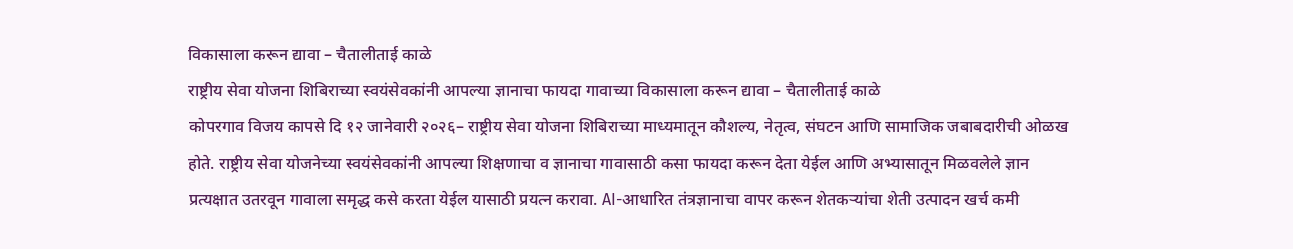विकासाला करून द्यावा – चैतालीताई काळे
राष्ट्रीय सेवा योजना शिबिराच्या स्वयंसेवकांनी आपल्या ज्ञानाचा फायदा गावाच्या विकासाला करून द्यावा – चैतालीताई काळे
कोपरगाव विजय कापसे दि १२ जानेवारी २०२६– राष्ट्रीय सेवा योजना शिबिराच्या माध्यमातून कौशल्य, नेतृत्व, संघटन आणि सामाजिक जबाबदारीची ओळख होते. राष्ट्रीय सेवा योजनेच्या स्वयंसेवकांनी आपल्या शिक्षणाचा व ज्ञानाचा गावासाठी कसा फायदा करून देता येईल आणि अभ्यासातून मिळवलेले ज्ञान प्रत्यक्षात उतरवून गावाला समृद्ध कसे करता येईल यासाठी प्रयत्न करावा. AI-आधारित तंत्रज्ञानाचा वापर करून शेतकऱ्यांचा शेती उत्पादन खर्च कमी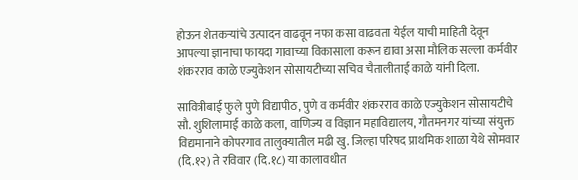होऊन शेतकऱ्यांचे उत्पादन वाढवून नफा कसा वाढवता येईल याची माहिती देवून आपल्या ज्ञानाचा फायदा गावाच्या विकासाला करून द्यावा असा मौलिक सल्ला कर्मवीर शंकरराव काळे एज्युकेशन सोसायटीच्या सचिव चैतालीताई काळे यांनी दिला.

सावित्रीबाई फुले पुणे विद्यापीठ, पुणे व कर्मवीर शंकरराव काळे एज्युकेशन सोसायटीचे सौ. शुशिलामाई काळे कला, वाणिज्य व विज्ञान महाविद्यालय, गौतमनगर यांच्या संयुक्त विद्यमानाने कोपरगाव तालुक्यातील मढी खु. जिल्हा परिषद प्राथमिक शाळा येथे सोमवार (दि.१२) ते रविवार (दि.१८) या कालावधीत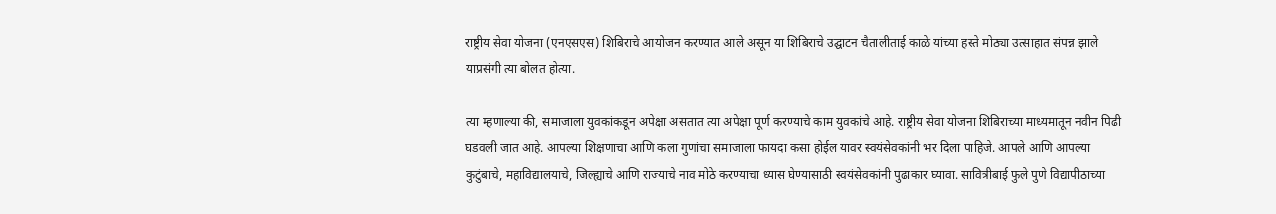राष्ट्रीय सेवा योजना (एनएसएस) शिबिराचे आयोजन करण्यात आले असून या शिबिराचे उद्घाटन चैतालीताई काळे यांच्या हस्ते मोठ्या उत्साहात संपन्न झाले याप्रसंगी त्या बोलत होत्या.

त्या म्हणाल्या की, समाजाला युवकांकडून अपेक्षा असतात त्या अपेक्षा पूर्ण करण्याचे काम युवकांचे आहे. राष्ट्रीय सेवा योजना शिबिराच्या माध्यमातून नवीन पिढी घडवली जात आहे. आपल्या शिक्षणाचा आणि कला गुणांचा समाजाला फायदा कसा होईल यावर स्वयंसेवकांनी भर दिला पाहिजे. आपले आणि आपल्या कुटुंबाचे, महाविद्यालयाचे, जिल्ह्याचे आणि राज्याचे नाव मोठे करण्याचा ध्यास घेण्यासाठी स्वयंसेवकांनी पुढाकार घ्यावा. सावित्रीबाई फुले पुणे विद्यापीठाच्या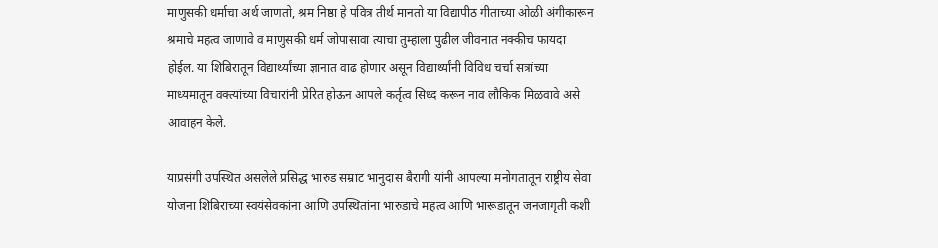माणुसकी धर्माचा अर्थ जाणतो, श्रम निष्ठा हे पवित्र तीर्थ मानतो या विद्यापीठ गीताच्या ओळी अंगीकारून श्रमाचे महत्व जाणावे व माणुसकी धर्म जोपासावा त्याचा तुम्हाला पुढील जीवनात नक्कीच फायदा होईल. या शिबिरातून विद्यार्थ्यांच्या ज्ञानात वाढ होणार असून विद्यार्थ्यांनी विविध चर्चा सत्रांच्या माध्यमातून वक्त्यांच्या विचारांनी प्रेरित होऊन आपले कर्तृत्व सिध्द करून नाव लौकिक मिळवावे असे आवाहन केले.

याप्रसंगी उपस्थित असलेले प्रसिद्ध भारुड सम्राट भानुदास बैरागी यांनी आपल्या मनोगतातून राष्ट्रीय सेवा योजना शिबिराच्या स्वयंसेवकांना आणि उपस्थितांना भारुडाचे महत्व आणि भारूडातून जनजागृती कशी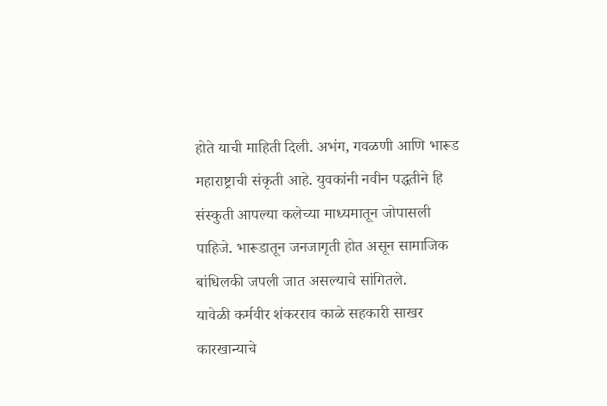होते याची माहिती दिली. अभंग, गवळणी आणि भारूड महाराष्ट्राची संकृती आहे. युवकांनी नवीन पद्धतीने हि संस्कुती आपल्या कलेच्या माध्यमातून जोपासली पाहिजे. भारूडातून जनजागृती होत असून सामाजिक बांधिलकी जपली जात असल्याचे सांगितले.
यावेळी कर्मवीर शंकरराव काळे सहकारी साखर कारखान्याचे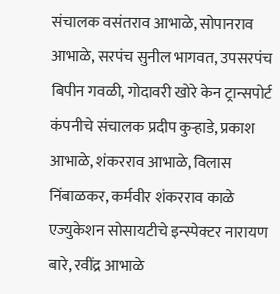संचालक वसंतराव आभाळे, सोपानराव आभाळे, सरपंच सुनील भागवत, उपसरपंच बिपीन गवळी, गोदावरी खोरे केन ट्रान्सपोर्ट कंपनीचे संचालक प्रदीप कुऱ्हाडे, प्रकाश आभाळे, शंकरराव आभाळे, विलास निंबाळकर, कर्मवीर शंकरराव काळे एज्युकेशन सोसायटीचे इन्स्पेक्टर नारायण बारे, रवींद्र आभाळे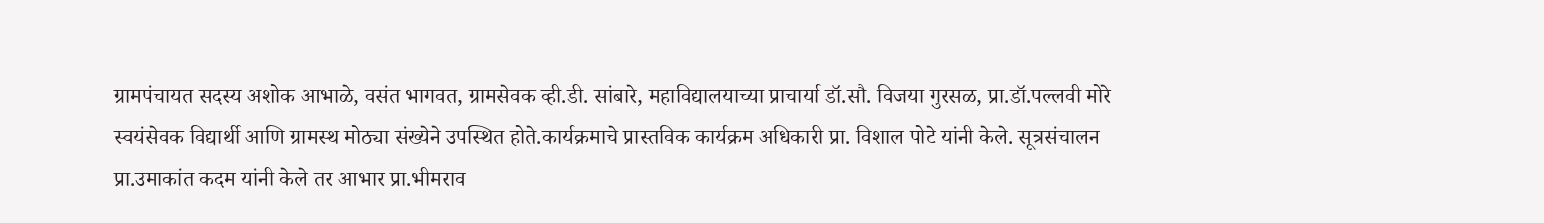ग्रामपंचायत सदस्य अशोक आभाळे, वसंत भागवत, ग्रामसेवक व्ही.डी. सांबारे, महाविद्यालयाच्या प्राचार्या डॉ.सौ. विजया गुरसळ, प्रा.डॉ.पल्लवी मोरे स्वयंसेवक विद्यार्थी आणि ग्रामस्थ मोठ्या संख्येने उपस्थित होते.कार्यक्रमाचे प्रास्तविक कार्यक्रम अधिकारी प्रा. विशाल पोटे यांनी केले. सूत्रसंचालन प्रा.उमाकांत कदम यांनी केले तर आभार प्रा.भीमराव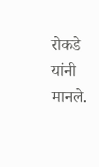रोकडे यांनी मानले.